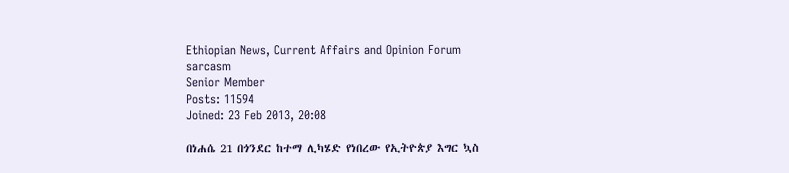Ethiopian News, Current Affairs and Opinion Forum
sarcasm
Senior Member
Posts: 11594
Joined: 23 Feb 2013, 20:08

በነሐሴ 21 በጎንደር ከተማ ሊካሄድ የነበረው የኢትዮጵያ እግር ኳስ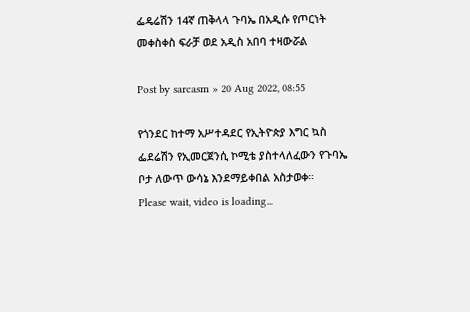ፌዴሬሽን 14ኛ ጠቅላላ ጉባኤ በአዲሱ የጦርነት መቀስቀስ ፍራቻ ወደ አዲስ አበባ ተዛውሯል

Post by sarcasm » 20 Aug 2022, 08:55

የጎንደር ከተማ አሥተዳደር የኢትዮጵያ እግር ኳስ ፌደሬሽን የኢመርጀንሲ ኮሚቴ ያስተላለፈውን የጉባኤ ቦታ ለውጥ ውሳኔ እንደማይቀበል አስታወቀ።
Please wait, video is loading...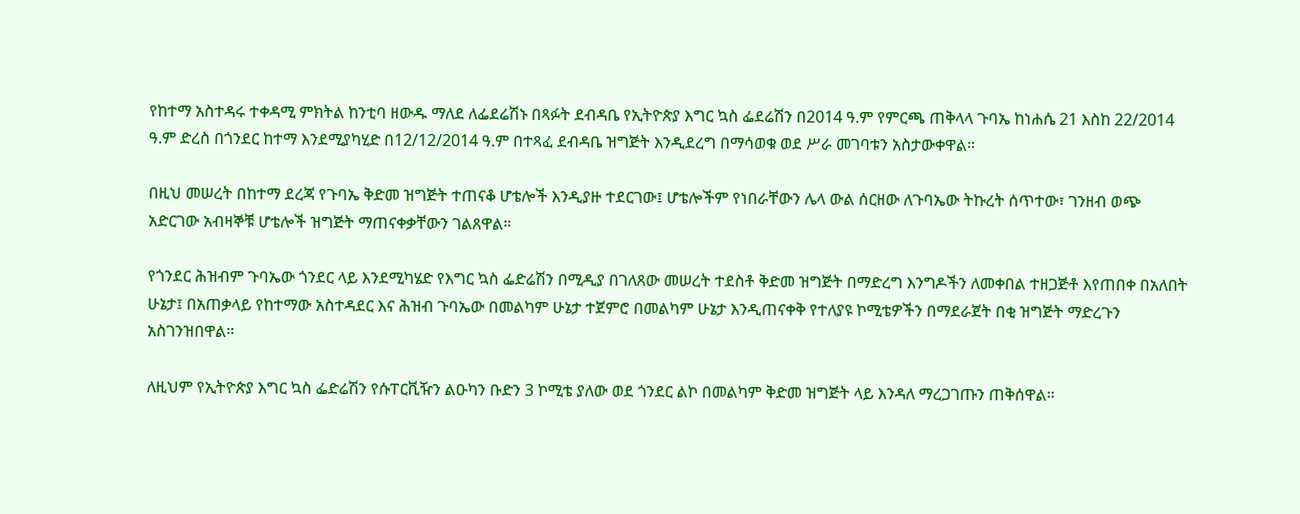የከተማ አስተዳሩ ተቀዳሚ ምክትል ከንቲባ ዘውዱ ማለደ ለፌደሬሽኑ በጻፉት ደብዳቤ የኢትዮጵያ እግር ኳስ ፌደሬሽን በ2014 ዓ.ም የምርጫ ጠቅላላ ጉባኤ ከነሐሴ 21 እስከ 22/2014 ዓ.ም ድረስ በጎንደር ከተማ እንደሚያካሂድ በ12/12/2014 ዓ.ም በተጻፈ ደብዳቤ ዝግጅት እንዲደረግ በማሳወቁ ወደ ሥራ መገባቱን አስታውቀዋል።

በዚህ መሠረት በከተማ ደረጃ የጉባኤ ቅድመ ዝግጅት ተጠናቆ ሆቴሎች እንዲያዙ ተደርገው፤ ሆቴሎችም የነበራቸውን ሌላ ውል ሰርዘው ለጉባኤው ትኩረት ሰጥተው፣ ገንዘብ ወጭ አድርገው አብዛኞቹ ሆቴሎች ዝግጅት ማጠናቀቃቸውን ገልጸዋል።

የጎንደር ሕዝብም ጉባኤው ጎንደር ላይ እንደሚካሄድ የእግር ኳስ ፌድሬሽን በሚዲያ በገለጸው መሠረት ተደስቶ ቅድመ ዝግጅት በማድረግ እንግዶችን ለመቀበል ተዘጋጅቶ እየጠበቀ በአለበት ሁኔታ፤ በአጠቃላይ የከተማው አስተዳደር እና ሕዝብ ጉባኤው በመልካም ሁኔታ ተጀምሮ በመልካም ሁኔታ እንዲጠናቀቅ የተለያዩ ኮሚቴዎችን በማደራጀት በቂ ዝግጅት ማድረጉን አስገንዝበዋል።

ለዚህም የኢትዮጵያ እግር ኳስ ፌድሬሽን የሱፐርቪዥን ልዑካን ቡድን 3 ኮሚቴ ያለው ወደ ጎንደር ልኮ በመልካም ቅድመ ዝግጅት ላይ እንዳለ ማረጋገጡን ጠቅሰዋል።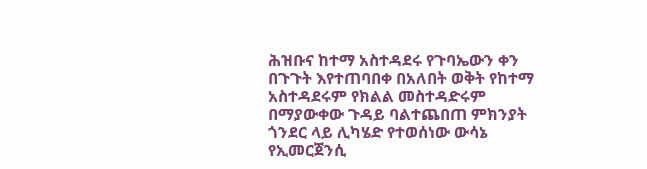ሕዝቡና ከተማ አስተዳደሩ የጉባኤውን ቀን በጉጉት እየተጠባበቀ በአለበት ወቅት የከተማ አስተዳደሩም የክልል መስተዳድሩም በማያውቀው ጉዳይ ባልተጨበጠ ምክንያት ጎንደር ላይ ሊካሄድ የተወሰነው ውሳኔ የኢመርጀንሲ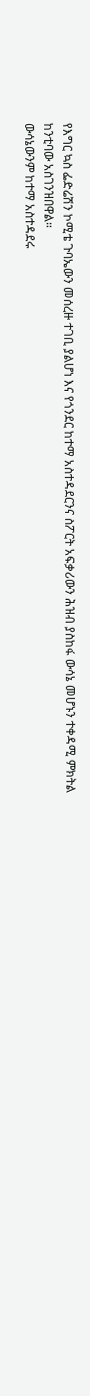የእግር ኳስ ፌድሬሽን ኮሚቴ ጉባኤውን መሰረዙ ተገቢ ያልሆነ እና የጎንደር ከተማ አስተዳደርንና ስፖርት አፍቃሪውን ሕዝብ ያስከፋ ውሳኔ መሆኑን ተቀዳሚ ምክትል ከንቲባው አስገንዝበዋል።
ውሳኔውንም ከተማ አስተዳደሩ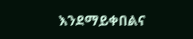እንደማይቀበልና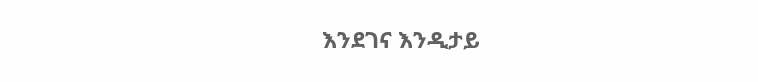እንደገና እንዲታይ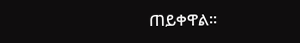ጠይቀዋል፡፡